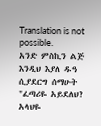Translation is not possible.
አንድ ምስኪን ልጅ እንዲህ እያለ ዱዓ ሲያደርግ ሰማሁት "ፈጣሪዬ አይደለህ? አላህዬ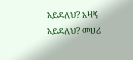አይደለህ? አዛኝ አይደለህ? መሀሪ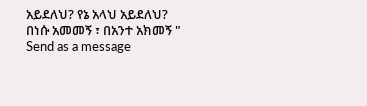አይደለህ? የኔ አላህ አይደለህ?
በነሱ አመመኝ ፣ በአንተ አክመኝ "
Send as a message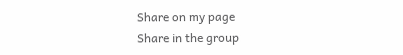Share on my page
Share in the group